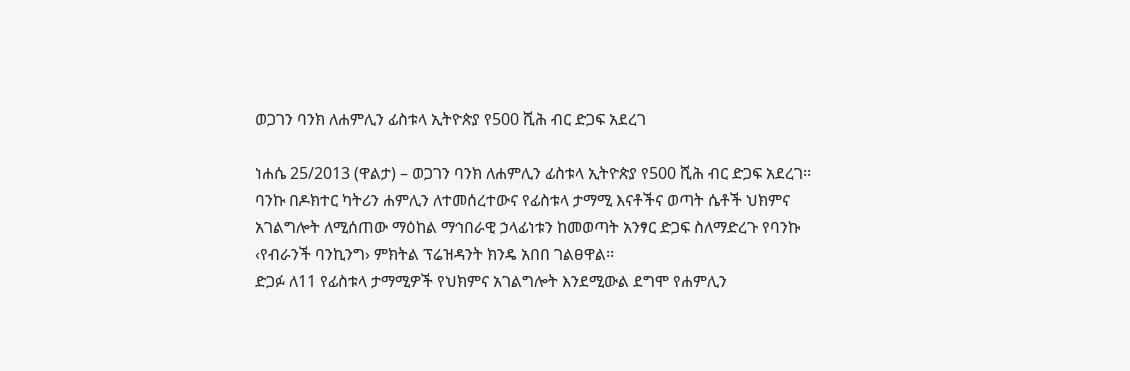ወጋገን ባንክ ለሐምሊን ፊስቱላ ኢትዮጵያ የ500 ሺሕ ብር ድጋፍ አደረገ

ነሐሴ 25/2013 (ዋልታ) – ወጋገን ባንክ ለሐምሊን ፊስቱላ ኢትዮጵያ የ500 ሺሕ ብር ድጋፍ አደረገ፡፡
ባንኩ በዶክተር ካትሪን ሐምሊን ለተመሰረተውና የፊስቱላ ታማሚ እናቶችና ወጣት ሴቶች ህክምና አገልግሎት ለሚሰጠው ማዕከል ማኅበራዊ ኃላፊነቱን ከመወጣት አንፃር ድጋፍ ስለማድረጉ የባንኩ ‹የብራንች ባንኪንግ› ምክትል ፕሬዝዳንት ክንዴ አበበ ገልፀዋል፡፡
ድጋፉ ለ11 የፊስቱላ ታማሚዎች የህክምና አገልግሎት እንደሚውል ደግሞ የሐምሊን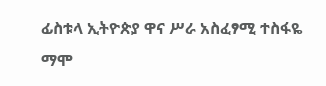ፊስቱላ ኢትዮጵያ ዋና ሥራ አስፈፃሚ ተስፋዬ ማሞ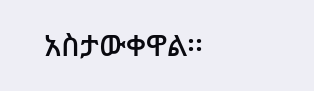አስታውቀዋል፡፡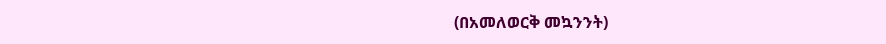(በአመለወርቅ መኳንንት)